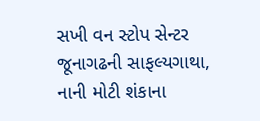સખી વન સ્ટોપ સેન્ટર જૂનાગઢની સાફલ્યગાથા, નાની મોટી શંકાના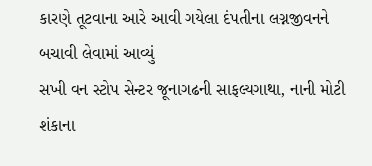કારણે તૂટવાના આરે આવી ગયેલા દંપતીના લગ્નજીવનને બચાવી લેવામાં આવ્યું
સખી વન સ્ટોપ સેન્ટર જૂનાગઢની સાફલ્યગાથા, નાની મોટી શંકાના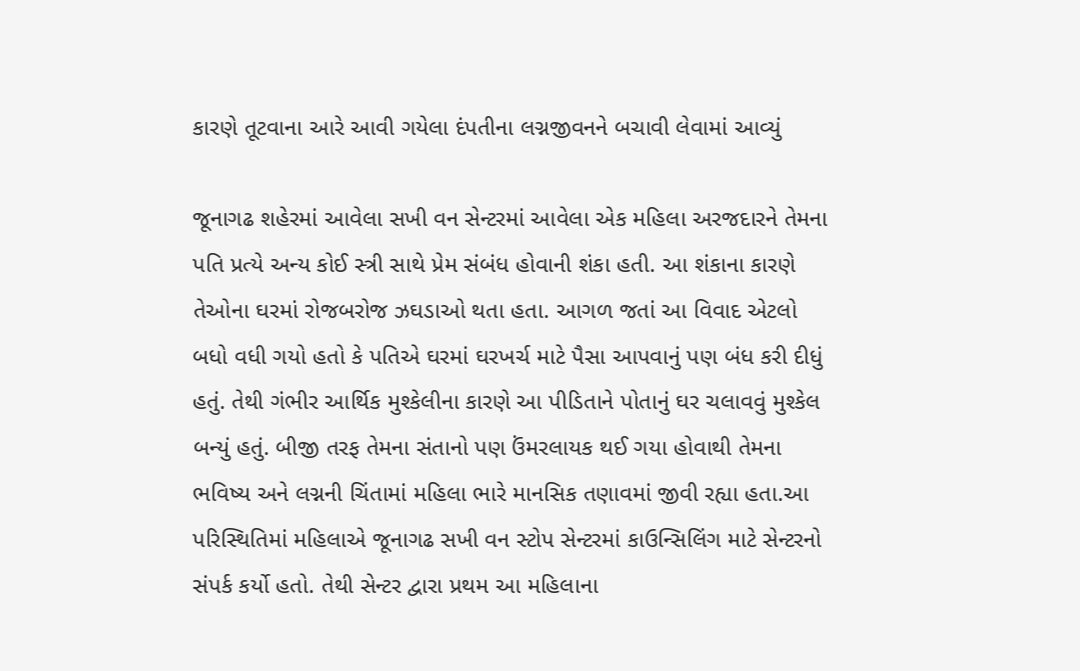કારણે તૂટવાના આરે આવી ગયેલા દંપતીના લગ્નજીવનને બચાવી લેવામાં આવ્યું

જૂનાગઢ શહેરમાં આવેલા સખી વન સેન્ટરમાં આવેલા એક મહિલા અરજદારને તેમના પતિ પ્રત્યે અન્ય કોઈ સ્ત્રી સાથે પ્રેમ સંબંધ હોવાની શંકા હતી. આ શંકાના કારણે તેઓના ઘરમાં રોજબરોજ ઝઘડાઓ થતા હતા. આગળ જતાં આ વિવાદ એટલો બધો વધી ગયો હતો કે પતિએ ઘરમાં ઘરખર્ચ માટે પૈસા આપવાનું પણ બંધ કરી દીધું હતું. તેથી ગંભીર આર્થિક મુશ્કેલીના કારણે આ પીડિતાને પોતાનું ઘર ચલાવવું મુશ્કેલ બન્યું હતું. બીજી તરફ તેમના સંતાનો પણ ઉંમરલાયક થઈ ગયા હોવાથી તેમના ભવિષ્ય અને લગ્નની ચિંતામાં મહિલા ભારે માનસિક તણાવમાં જીવી રહ્યા હતા.આ પરિસ્થિતિમાં મહિલાએ જૂનાગઢ સખી વન સ્ટોપ સેન્ટરમાં કાઉન્સિલિંગ માટે સેન્ટરનો સંપર્ક કર્યો હતો. તેથી સેન્ટર દ્વારા પ્રથમ આ મહિલાના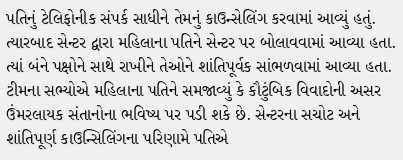પતિનું ટેલિફોનીક સંપર્ક સાધીને તેમનું કાઉન્સેલિંગ કરવામાં આવ્યું હતું. ત્યારબાદ સેન્ટર દ્વારા મહિલાના પતિને સેન્ટર પર બોલાવવામાં આવ્યા હતા. ત્યાં બંને પક્ષોને સાથે રાખીને તેઓને શાંતિપૂર્વક સાંભળવામાં આવ્યા હતા. ટીમના સભ્યોએ મહિલાના પતિને સમજાવ્યું કે કૌટુંબિક વિવાદોની અસર ઉંમરલાયક સંતાનોના ભવિષ્ય પર પડી શકે છે. સેન્ટરના સચોટ અને શાંતિપૂર્ણ કાઉન્સિલિંગના પરિણામે પતિએ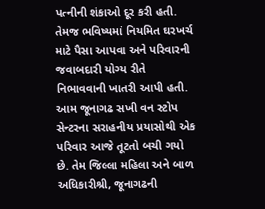પત્નીની શંકાઓ દૂર કરી હતી. તેમજ ભવિષ્યમાં નિયમિત ઘરખર્ચ માટે પૈસા આપવા અને પરિવારની જવાબદારી યોગ્ય રીતે નિભાવવાની ખાતરી આપી હતી. આમ જૂનાગઢ સખી વન સ્ટોપ સેન્ટરના સરાહનીય પ્રયાસોથી એક પરિવાર આજે તૂટતો બચી ગયો છે. તેમ જિલ્લા મહિલા અને બાળ અધિકારીશ્રી, જૂનાગઢની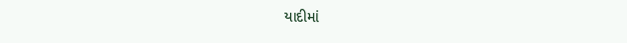યાદીમાં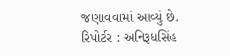જણાવવામાં આવ્યું છે.
રિપોર્ટર : અનિરૂધસિંહ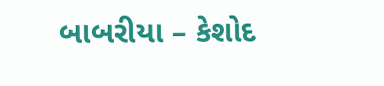બાબરીયા – કેશોદ